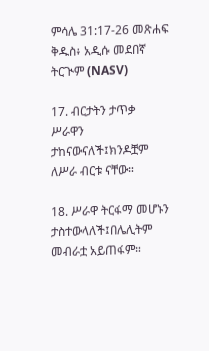ምሳሌ 31:17-26 መጽሐፍ ቅዱስ፥ አዲሱ መደበኛ ትርጒም (NASV)

17. ብርታትን ታጥቃ ሥራዋን ታከናውናለች፤ክንዶቿም ለሥራ ብርቱ ናቸው።

18. ሥራዋ ትርፋማ መሆኑን ታስተውላለች፤በሌሊትም መብራቷ አይጠፋም።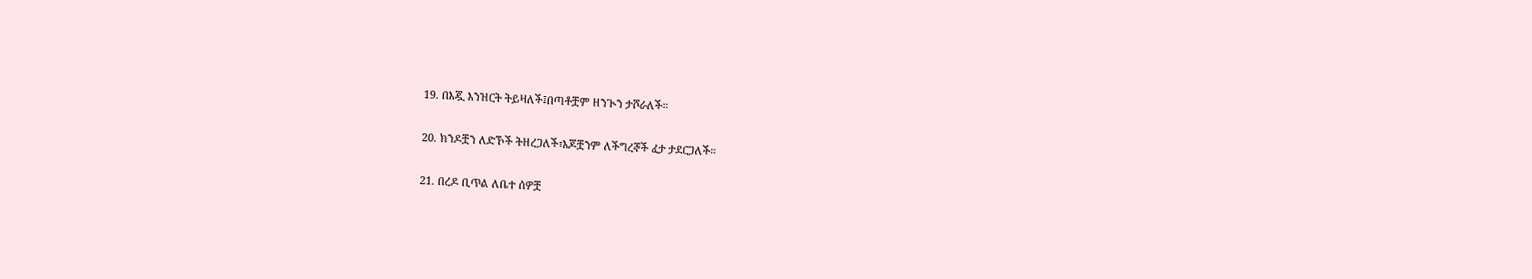19. በእጇ እንዝርት ትይዛለች፤በጣቶቿም ዘንጒን ታሾራለች።

20. ክንዶቿን ለድኾች ትዘረጋለች፣እጆቿንም ለችግረኞች ፈታ ታደርጋለች።

21. በረዶ ቢጥል ለቤተ ሰዎቿ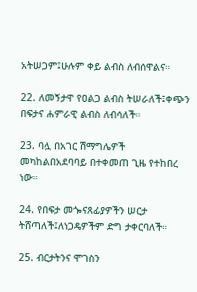አትሠጋም፤ሁሉም ቀይ ልብስ ለብሰዋልና።

22. ለመኝታዋ የዐልጋ ልብስ ትሠራለች፤ቀጭን በፍታና ሐምራዊ ልብስ ለብሳለች።

23. ባሏ በአገር ሽማግሌዎች መካከልበአደባባይ በተቀመጠ ጊዜ የተከበረ ነው።

24. የበፍታ መጐናጸፊያዎችን ሠርታ ትሸጣለች፤ለነጋዴዎችም ድግ ታቀርባለች።

25. ብርታትንና ሞገስን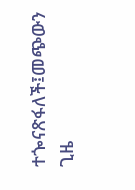ተጐናጽፋለች፤መጭውን ጊዜ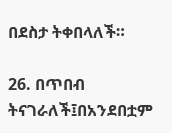በደስታ ትቀበላለች።

26. በጥበብ ትናገራለች፤በአንደበቷም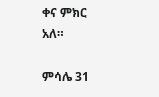ቀና ምክር አለ።

ምሳሌ 31